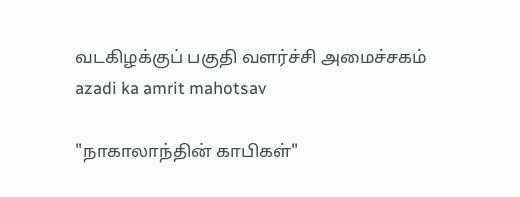வடகிழக்குப் பகுதி வளர்ச்சி அமைச்சகம்
azadi ka amrit mahotsav

"நாகாலாந்தின் காபிகள்"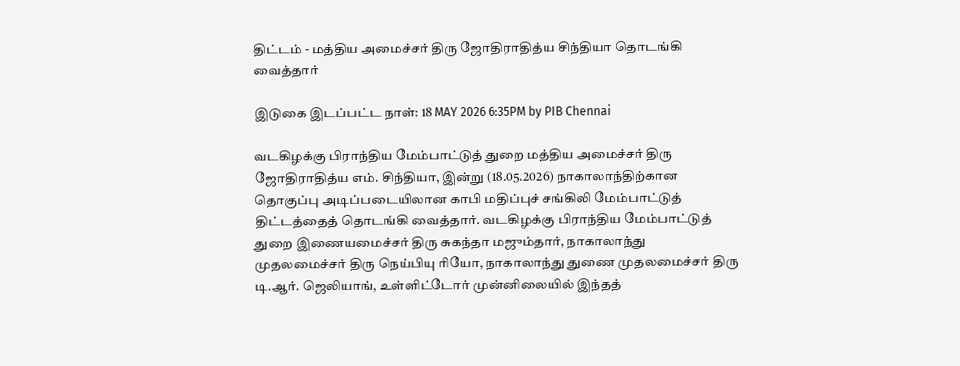திட்டம் - மத்திய அமைச்சர் திரு ஜோதிராதித்ய சிந்தியா தொடங்கி வைத்தார்

இடுகை இடப்பட்ட நாள்: 18 MAY 2026 6:35PM by PIB Chennai

வடகிழக்கு பிராந்திய மேம்பாட்டுத் துறை மத்திய அமைச்சர் திரு ஜோதிராதித்ய எம். சிந்தியா, இன்று (18.05.2026) நாகாலாந்திற்கான தொகுப்பு அடிப்படையிலான காபி மதிப்புச் சங்கிலி மேம்பாட்டுத் திட்டத்தைத் தொடங்கி வைத்தார். வடகிழக்கு பிராந்திய மேம்பாட்டுத் துறை இணையமைச்சர் திரு சுகந்தா மஜும்தார், நாகாலாந்து முதலமைச்சர் திரு நெய்பியு ரியோ, நாகாலாந்து துணை முதலமைச்சர் திரு டி.ஆர். ஜெலியாங், உள்ளிட்டோர் முன்னிலையில் இந்தத்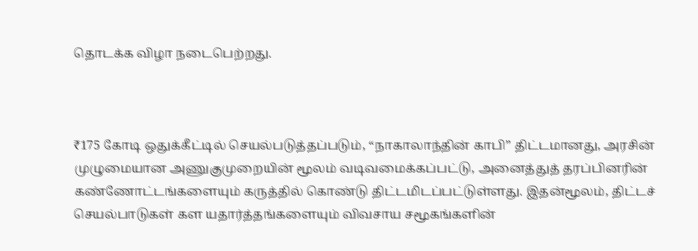தொடக்க விழா நடைபெற்றது.



₹175 கோடி ஒதுக்கீட்டில் செயல்படுத்தப்படும், “நாகாலாந்தின் காபி” திட்டமானது, அரசின் முழுமையான அணுகுமுறையின் மூலம் வடிவமைக்கப்பட்டு, அனைத்துத் தரப்பினரின் கண்ணோட்டங்களையும் கருத்தில் கொண்டு திட்டமிடப்பட்டுள்ளது. இதன்மூலம், திட்டச் செயல்பாடுகள் கள யதார்த்தங்களையும் விவசாய சமூகங்களின்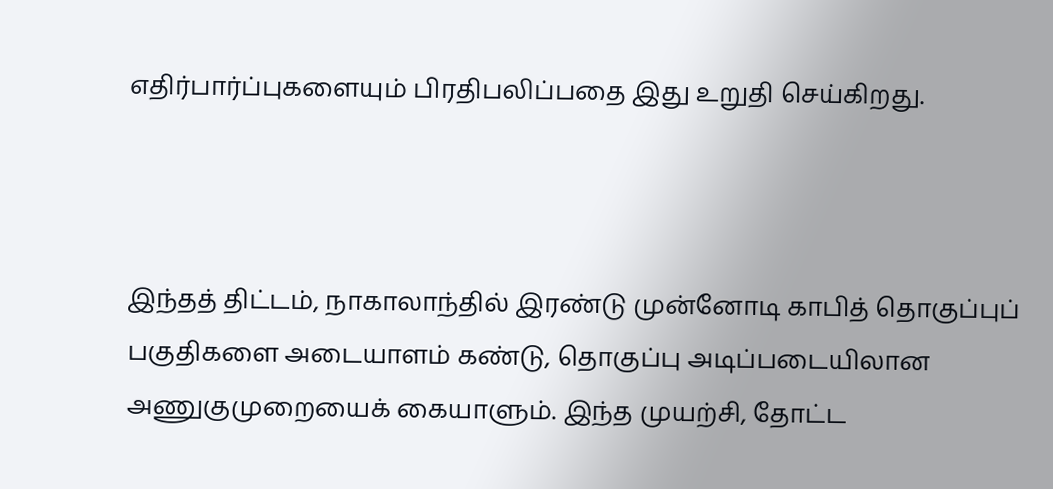எதிர்பார்ப்புகளையும் பிரதிபலிப்பதை இது உறுதி செய்கிறது.



இந்தத் திட்டம், நாகாலாந்தில் இரண்டு முன்னோடி காபித் தொகுப்புப் பகுதிகளை அடையாளம் கண்டு, தொகுப்பு அடிப்படையிலான அணுகுமுறையைக் கையாளும். இந்த முயற்சி, தோட்ட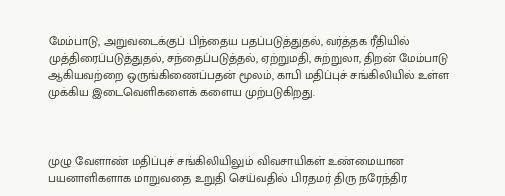மேம்பாடு, அறுவடைக்குப் பிந்தைய பதப்படுத்துதல், வர்த்தக ரீதியில் முத்திரைப்படுத்துதல், சந்தைப்படுத்தல், ஏற்றுமதி, சுற்றுலா, திறன் மேம்பாடு ஆகியவற்றை ஒருங்கிணைப்பதன் மூலம், காபி மதிப்புச் சங்கிலியில் உள்ள முக்கிய இடைவெளிகளைக் களைய முற்படுகிறது.



முழு வேளாண் மதிப்புச் சங்கிலியிலும் விவசாயிகள் உண்மையான பயனாளிகளாக மாறுவதை உறுதி செய்வதில் பிரதமர் திரு நரேந்திர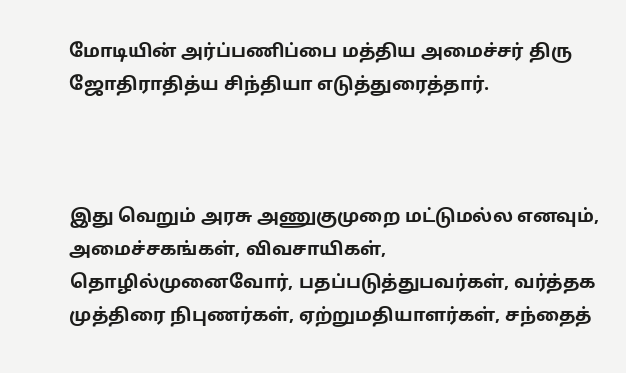மோடியின் அர்ப்பணிப்பை மத்திய அமைச்சர் திரு ஜோதிராதித்ய சிந்தியா எடுத்துரைத்தார்.



இது வெறும் அரசு அணுகுமுறை மட்டுமல்ல எனவும், அமைச்சகங்கள், விவசாயிகள், தொழில்முனைவோர், பதப்படுத்துபவர்கள், வர்த்தக முத்திரை நிபுணர்கள், ஏற்றுமதியாளர்கள், சந்தைத்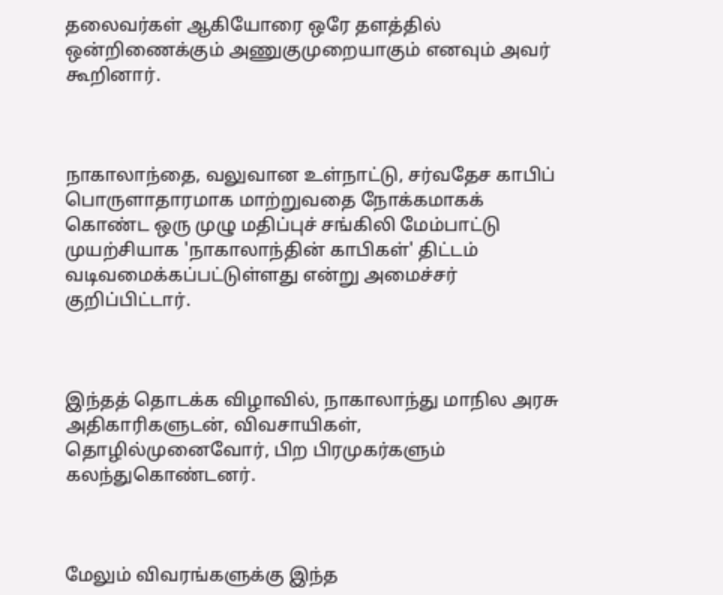தலைவர்கள் ஆகியோரை ஒரே தளத்தில் ஒன்றிணைக்கும் அணுகுமுறையாகும் எனவும் அவர் கூறினார்.



நாகாலாந்தை, வலுவான உள்நாட்டு, சர்வதேச காபிப் பொருளாதாரமாக மாற்றுவதை நோக்கமாகக் கொண்ட ஒரு முழு மதிப்புச் சங்கிலி மேம்பாட்டு முயற்சியாக 'நாகாலாந்தின் காபிகள்' திட்டம் வடிவமைக்கப்பட்டுள்ளது என்று அமைச்சர் குறிப்பிட்டார்.



இந்தத் தொடக்க விழாவில், நாகாலாந்து மாநில அரசு அதிகாரிகளுடன், விவசாயிகள், தொழில்முனைவோர், பிற பிரமுகர்களும் கலந்துகொண்டனர்.



மேலும் விவரங்களுக்கு இந்த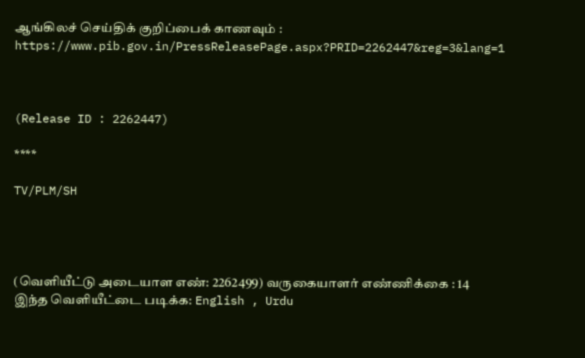ஆங்கிலச் செய்திக் குறிப்பைக் காணவும் : https://www.pib.gov.in/PressReleasePage.aspx?PRID=2262447&reg=3&lang=1



(Release ID : 2262447)

****

TV/PLM/SH




(வெளியீட்டு அடையாள எண்: 2262499) வருகையாளர் எண்ணிக்கை : 14
இந்த வெளியீட்டை படிக்க: English , Urdu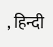, हिन्दी